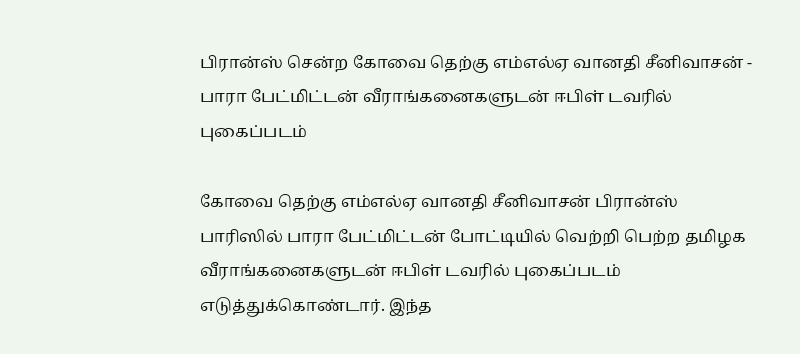பிரான்ஸ் சென்ற கோவை தெற்கு எம்எல்ஏ வானதி சீனிவாசன் - பாரா பேட்மிட்டன் வீராங்கனைகளுடன் ஈபிள் டவரில் புகைப்படம்

கோவை தெற்கு எம்எல்ஏ வானதி சீனிவாசன் பிரான்ஸ் பாரிஸில் பாரா பேட்மிட்டன் போட்டியில் வெற்றி பெற்ற தமிழக வீராங்கனைகளுடன் ஈபிள் டவரில் புகைப்படம் எடுத்துக்கொண்டார். இந்த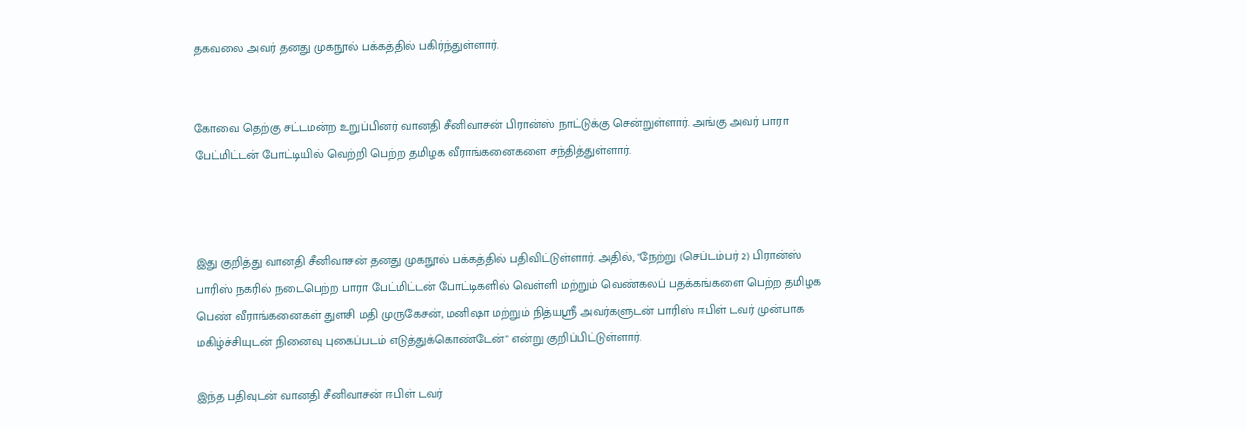தகவலை அவர் தனது முகநூல் பக்கத்தில் பகிர்ந்துள்ளார்.


கோவை தெற்கு சட்டமன்ற உறுப்பினர் வானதி சீனிவாசன் பிரான்ஸ் நாட்டுக்கு சென்றுள்ளார். அங்கு அவர் பாரா பேட்மிட்டன் போட்டியில் வெற்றி பெற்ற தமிழக வீராங்கனைகளை சந்தித்துள்ளார்.



இது குறித்து வானதி சீனிவாசன் தனது முகநூல் பக்கத்தில் பதிவிட்டுள்ளார். அதில், "நேற்று (செப்டம்பர் 2) பிரான்ஸ் பாரிஸ் நகரில் நடைபெற்ற பாரா பேட்மிட்டன் போட்டிகளில் வெள்ளி மற்றும் வெண்கலப் பதக்கங்களை பெற்ற தமிழக பெண் வீராங்கனைகள் துளசி மதி முருகேசன், மனிஷா மற்றும் நித்யஸ்ரீ அவர்களுடன் பாரிஸ் ஈபிள் டவர் முன்பாக மகிழ்ச்சியுடன் நினைவு புகைப்படம் எடுத்துக்கொண்டேன்" என்று குறிப்பிட்டுள்ளார்.

இந்த பதிவுடன் வானதி சீனிவாசன் ஈபிள் டவர்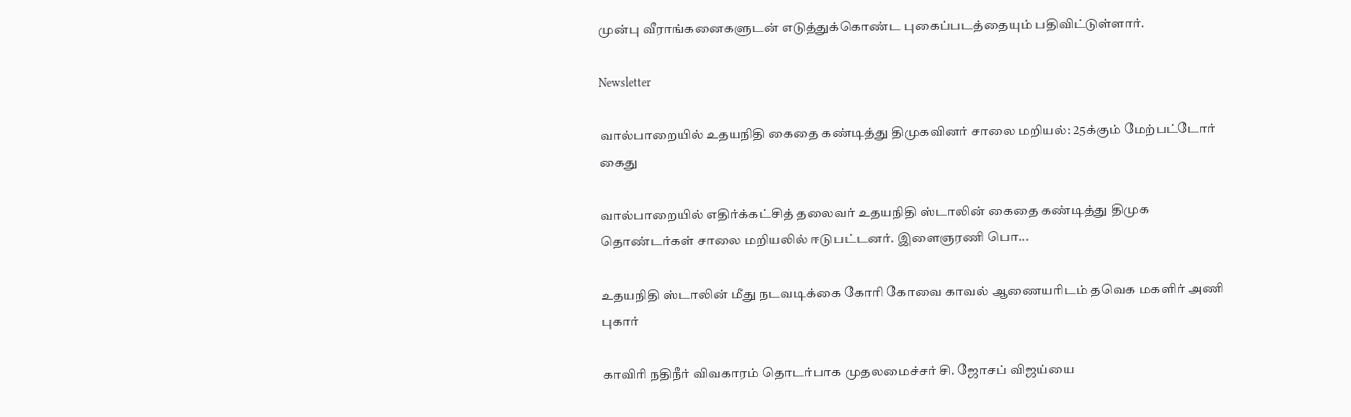முன்பு வீராங்கனைகளுடன் எடுத்துக்கொண்ட புகைப்படத்தையும் பதிவிட்டுள்ளார்.

Newsletter

வால்பாறையில் உதயநிதி கைதை கண்டித்து திமுகவினர் சாலை மறியல்: 25க்கும் மேற்பட்டோர் கைது

வால்பாறையில் எதிர்க்கட்சித் தலைவர் உதயநிதி ஸ்டாலின் கைதை கண்டித்து திமுக தொண்டர்கள் சாலை மறியலில் ஈடுபட்டனர். இளைஞரணி பொ...

உதயநிதி ஸ்டாலின் மீது நடவடிக்கை கோரி கோவை காவல் ஆணையரிடம் தவெக மகளிர் அணி புகார்

காவிரி நதிநீர் விவகாரம் தொடர்பாக முதலமைச்சர் சி. ஜோசப் விஜய்யை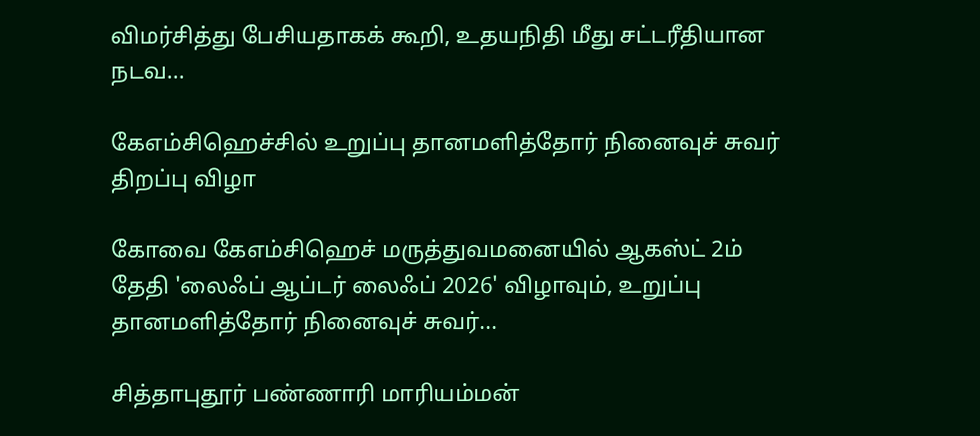விமர்சித்து பேசியதாகக் கூறி, உதயநிதி மீது சட்டரீதியான நடவ...

கேஎம்சிஹெச்சில் உறுப்பு தானமளித்தோர் நினைவுச் சுவர் திறப்பு விழா

கோவை கேஎம்சிஹெச் மருத்துவமனையில் ஆகஸ்ட் 2ம் தேதி 'லைஃப் ஆப்டர் லைஃப் 2026' விழாவும், உறுப்பு தானமளித்தோர் நினைவுச் சுவர்...

சித்தாபுதூர் பண்ணாரி மாரியம்மன்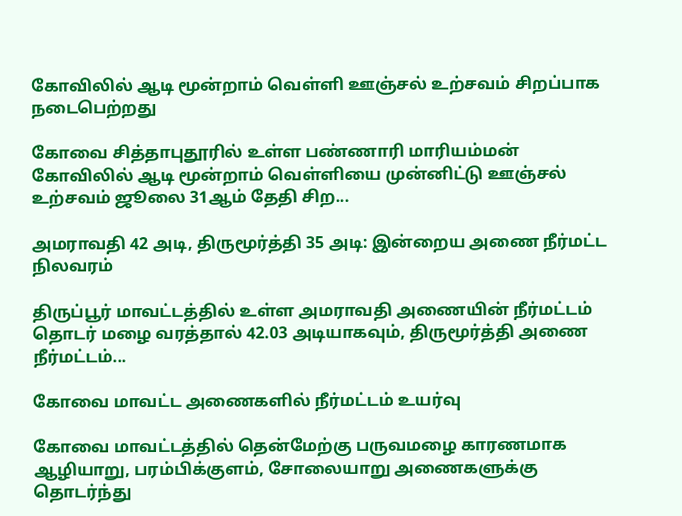கோவிலில் ஆடி மூன்றாம் வெள்ளி ஊஞ்சல் உற்சவம் சிறப்பாக நடைபெற்றது

கோவை சித்தாபுதூரில் உள்ள பண்ணாரி மாரியம்மன் கோவிலில் ஆடி மூன்றாம் வெள்ளியை முன்னிட்டு ஊஞ்சல் உற்சவம் ஜூலை 31ஆம் தேதி சிற...

அமராவதி 42 அடி, திருமூர்த்தி 35 அடி: இன்றைய அணை நீர்மட்ட நிலவரம்

திருப்பூர் மாவட்டத்தில் உள்ள அமராவதி அணையின் நீர்மட்டம் தொடர் மழை வரத்தால் 42.03 அடியாகவும், திருமூர்த்தி அணை நீர்மட்டம்...

கோவை மாவட்ட அணைகளில் நீர்மட்டம் உயர்வு

கோவை மாவட்டத்தில் தென்மேற்கு பருவமழை காரணமாக ஆழியாறு, பரம்பிக்குளம், சோலையாறு அணைகளுக்கு தொடர்ந்து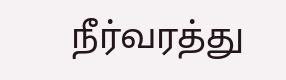நீர்வரத்து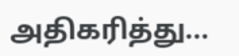அதிகரித்து...